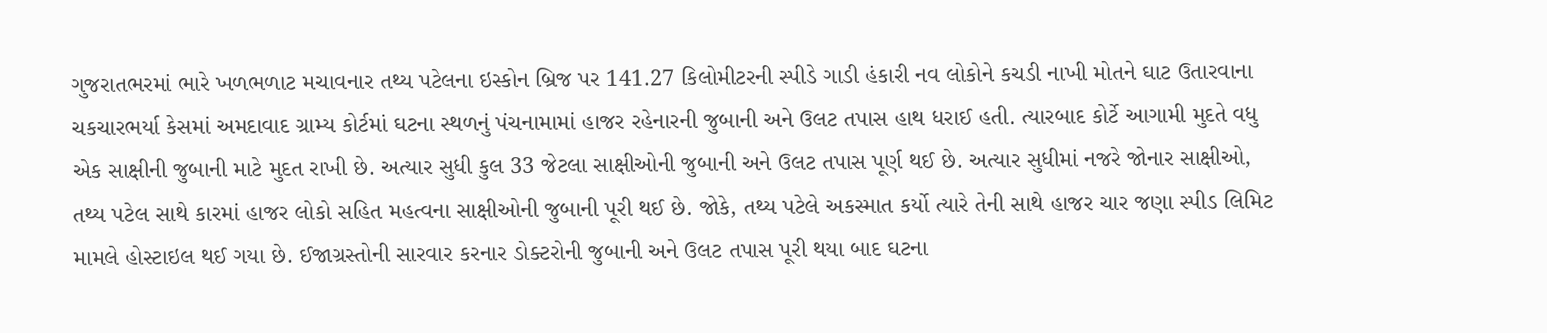ગુજરાતભરમાં ભારે ખળભળાટ મચાવનાર તથ્ય પટેલના ઇસ્કોન બ્રિજ પર 141.27 કિલોમીટરની સ્પીડે ગાડી હંકારી નવ લોકોને કચડી નાખી મોતને ઘાટ ઉતારવાના ચકચારભર્યા કેસમાં અમદાવાદ ગ્રામ્ય કોર્ટમાં ઘટના સ્થળનું પંચનામામાં હાજર રહેનારની જુબાની અને ઉલટ તપાસ હાથ ધરાઈ હતી. ત્યારબાદ કોર્ટે આગામી મુદતે વધુ એક સાક્ષીની જુબાની માટે મુદત રાખી છે. અત્યાર સુધી કુલ 33 જેટલા સાક્ષીઓની જુબાની અને ઉલટ તપાસ પૂર્ણ થઈ છે. અત્યાર સુધીમાં નજરે જોનાર સાક્ષીઓ, તથ્ય પટેલ સાથે કારમાં હાજર લોકો સહિત મહત્વના સાક્ષીઓની જુબાની પૂરી થઈ છે. જોકે, તથ્ય પટેલે અકસ્માત કર્યો ત્યારે તેની સાથે હાજર ચાર જણા સ્પીડ લિમિટ મામલે હોસ્ટાઇલ થઈ ગયા છે. ઈજાગ્રસ્તોની સારવાર કરનાર ડોક્ટરોની જુબાની અને ઉલટ તપાસ પૂરી થયા બાદ ઘટના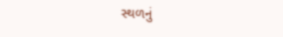સ્થળનું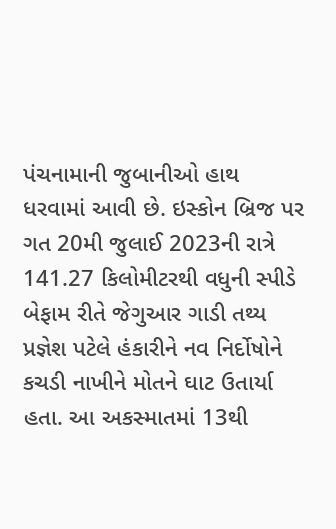પંચનામાની જુબાનીઓ હાથ ધરવામાં આવી છે. ઇસ્કોન બ્રિજ પર ગત 20મી જુલાઈ 2023ની રાત્રે 141.27 કિલોમીટરથી વધુની સ્પીડે બેફામ રીતે જેગુઆર ગાડી તથ્ય પ્રજ્ઞેશ પટેલે હંકારીને નવ નિર્દોષોને કચડી નાખીને મોતને ઘાટ ઉતાર્યા હતા. આ અકસ્માતમાં 13થી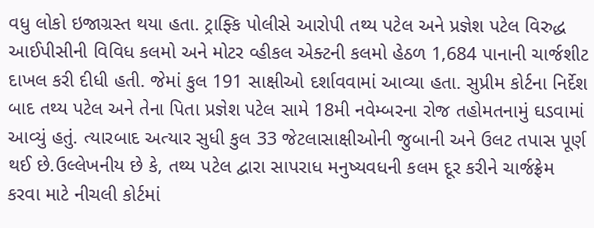વધુ લોકો ઇજાગ્રસ્ત થયા હતા. ટ્રાફ્કિ પોલીસે આરોપી તથ્ય પટેલ અને પ્રજ્ઞેશ પટેલ વિરુદ્ધ આઈપીસીની વિવિધ કલમો અને મોટર વ્હીકલ એક્ટની કલમો હેઠળ 1,684 પાનાની ચાર્જશીટ દાખલ કરી દીધી હતી. જેમાં કુલ 191 સાક્ષીઓ દર્શાવવામાં આવ્યા હતા. સુપ્રીમ કોર્ટના નિર્દેશ બાદ તથ્ય પટેલ અને તેના પિતા પ્રજ્ઞેશ પટેલ સામે 18મી નવેમ્બરના રોજ તહોમતનામું ઘડવામાં આવ્યું હતું. ત્યારબાદ અત્યાર સુધી કુલ 33 જેટલાસાક્ષીઓની જુબાની અને ઉલટ તપાસ પૂર્ણ થઈ છે.ઉલ્લેખનીય છે કે, તથ્ય પટેલ દ્વારા સાપરાધ મનુષ્યવધની કલમ દૂર કરીને ચાર્જફ્રેમ કરવા માટે નીચલી કોર્ટમાં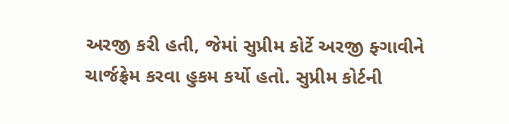અરજી કરી હતી, જેમાં સુપ્રીમ કોર્ટે અરજી ફ્ગાવીને ચાર્જફ્રેમ કરવા હુકમ કર્યો હતો. સુપ્રીમ કોર્ટની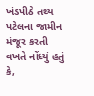ખંડપીઠે તથ્ય પટેલના જામીન મંજૂર કરતી વખતે નોંધ્યું હતું કે,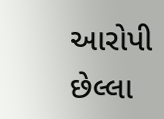આરોપી છેલ્લા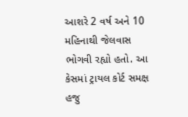આશરે 2 વર્ષ અને 10 મહિનાથી જેલવાસ ભોગવી રહ્યો હતો. આ કેસમાં ટ્રાયલ કોર્ટ સમક્ષ હજુ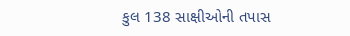કુલ 138 સાક્ષીઓની તપાસ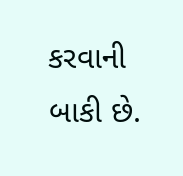કરવાની બાકી છે.